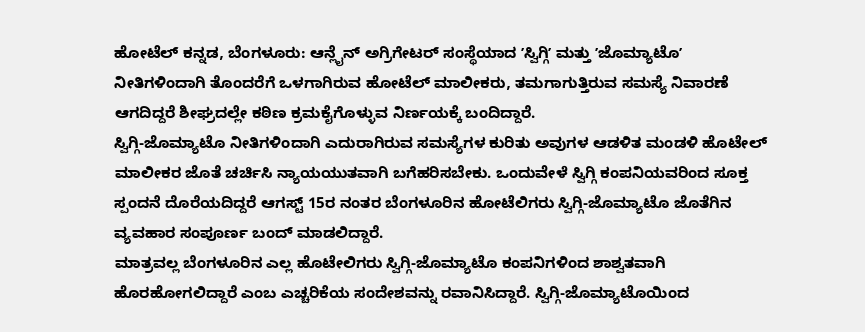ಹೋಟೆಲ್ ಕನ್ನಡ, ಬೆಂಗಳೂರು: ಆನ್ಲೈನ್ ಅಗ್ರಿಗೇಟರ್ ಸಂಸ್ಥೆಯಾದ ʼಸ್ವಿಗ್ಗಿʼ ಮತ್ತು ʼಜೊಮ್ಯಾಟೊʼ ನೀತಿಗಳಿಂದಾಗಿ ತೊಂದರೆಗೆ ಒಳಗಾಗಿರುವ ಹೋಟೆಲ್ ಮಾಲೀಕರು, ತಮಗಾಗುತ್ತಿರುವ ಸಮಸ್ಯೆ ನಿವಾರಣೆ ಆಗದಿದ್ದರೆ ಶೀಘ್ರದಲ್ಲೇ ಕಠಿಣ ಕ್ರಮಕೈಗೊಳ್ಳುವ ನಿರ್ಣಯಕ್ಕೆ ಬಂದಿದ್ದಾರೆ.
ಸ್ವಿಗ್ಗಿ-ಜೊಮ್ಯಾಟೊ ನೀತಿಗಳಿಂದಾಗಿ ಎದುರಾಗಿರುವ ಸಮಸ್ಯೆಗಳ ಕುರಿತು ಅವುಗಳ ಆಡಳಿತ ಮಂಡಳಿ ಹೊಟೇಲ್ ಮಾಲೀಕರ ಜೊತೆ ಚರ್ಚಿಸಿ ನ್ಯಾಯಯುತವಾಗಿ ಬಗೆಹರಿಸಬೇಕು. ಒಂದುವೇಳೆ ಸ್ವಿಗ್ಗಿ ಕಂಪನಿಯವರಿಂದ ಸೂಕ್ತ ಸ್ಪಂದನೆ ದೊರೆಯದಿದ್ದರೆ ಆಗಸ್ಟ್ 15ರ ನಂತರ ಬೆಂಗಳೂರಿನ ಹೋಟೆಲಿಗರು ಸ್ವಿಗ್ಗಿ-ಜೊಮ್ಯಾಟೊ ಜೊತೆಗಿನ ವ್ಯವಹಾರ ಸಂಪೂರ್ಣ ಬಂದ್ ಮಾಡಲಿದ್ದಾರೆ.
ಮಾತ್ರವಲ್ಲ ಬೆಂಗಳೂರಿನ ಎಲ್ಲ ಹೊಟೇಲಿಗರು ಸ್ವಿಗ್ಗಿ-ಜೊಮ್ಯಾಟೊ ಕಂಪನಿಗಳಿಂದ ಶಾಶ್ವತವಾಗಿ ಹೊರಹೋಗಲಿದ್ದಾರೆ ಎಂಬ ಎಚ್ಚರಿಕೆಯ ಸಂದೇಶವನ್ನು ರವಾನಿಸಿದ್ದಾರೆ. ಸ್ವಿಗ್ಗಿ-ಜೊಮ್ಯಾಟೊಯಿಂದ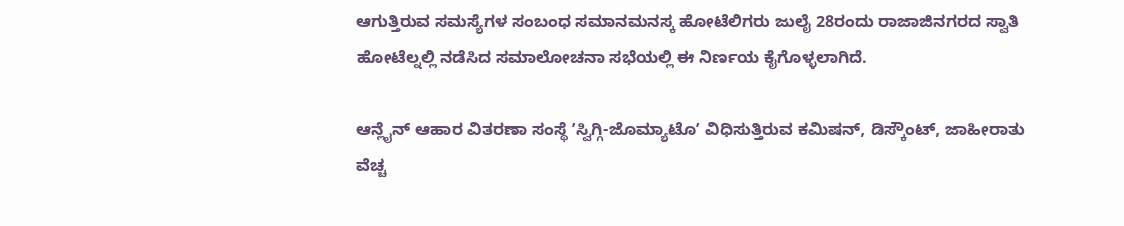ಆಗುತ್ತಿರುವ ಸಮಸ್ಯೆಗಳ ಸಂಬಂಧ ಸಮಾನಮನಸ್ಕ ಹೋಟೆಲಿಗರು ಜುಲೈ 28ರಂದು ರಾಜಾಜಿನಗರದ ಸ್ವಾತಿ ಹೋಟೆಲ್ನಲ್ಲಿ ನಡೆಸಿದ ಸಮಾಲೋಚನಾ ಸಭೆಯಲ್ಲಿ ಈ ನಿರ್ಣಯ ಕೈಗೊಳ್ಳಲಾಗಿದೆ.

ಆನ್ಲೈನ್ ಆಹಾರ ವಿತರಣಾ ಸಂಸ್ಥೆ ʼಸ್ವಿಗ್ಗಿ-ಜೊಮ್ಯಾಟೊʼ ವಿಧಿಸುತ್ತಿರುವ ಕಮಿಷನ್, ಡಿಸ್ಕೌಂಟ್, ಜಾಹೀರಾತು ವೆಚ್ಚ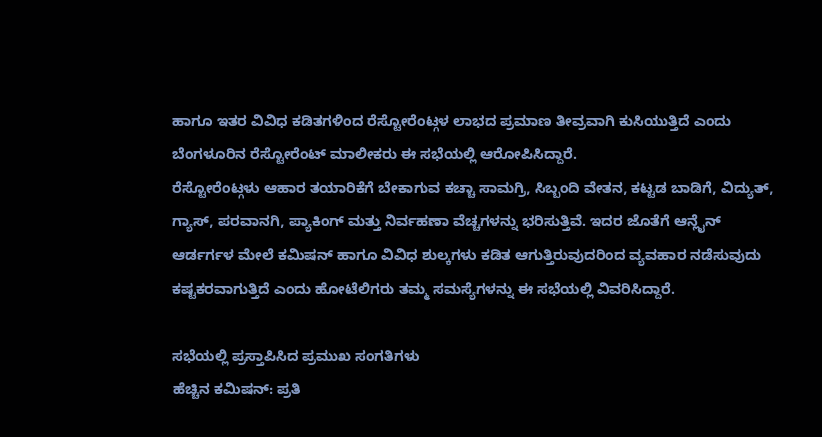ಹಾಗೂ ಇತರ ವಿವಿಧ ಕಡಿತಗಳಿಂದ ರೆಸ್ಟೋರೆಂಟ್ಗಳ ಲಾಭದ ಪ್ರಮಾಣ ತೀವ್ರವಾಗಿ ಕುಸಿಯುತ್ತಿದೆ ಎಂದು ಬೆಂಗಳೂರಿನ ರೆಸ್ಟೋರೆಂಟ್ ಮಾಲೀಕರು ಈ ಸಭೆಯಲ್ಲಿ ಆರೋಪಿಸಿದ್ದಾರೆ.
ರೆಸ್ಟೋರೆಂಟ್ಗಳು ಆಹಾರ ತಯಾರಿಕೆಗೆ ಬೇಕಾಗುವ ಕಚ್ಚಾ ಸಾಮಗ್ರಿ, ಸಿಬ್ಬಂದಿ ವೇತನ, ಕಟ್ಟಡ ಬಾಡಿಗೆ, ವಿದ್ಯುತ್, ಗ್ಯಾಸ್, ಪರವಾನಗಿ, ಪ್ಯಾಕಿಂಗ್ ಮತ್ತು ನಿರ್ವಹಣಾ ವೆಚ್ಚಗಳನ್ನು ಭರಿಸುತ್ತಿವೆ. ಇದರ ಜೊತೆಗೆ ಆನ್ಲೈನ್ ಆರ್ಡರ್ಗಳ ಮೇಲೆ ಕಮಿಷನ್ ಹಾಗೂ ವಿವಿಧ ಶುಲ್ಕಗಳು ಕಡಿತ ಆಗುತ್ತಿರುವುದರಿಂದ ವ್ಯವಹಾರ ನಡೆಸುವುದು ಕಷ್ಟಕರವಾಗುತ್ತಿದೆ ಎಂದು ಹೋಟೆಲಿಗರು ತಮ್ಮ ಸಮಸ್ಯೆಗಳನ್ನು ಈ ಸಭೆಯಲ್ಲಿ ವಿವರಿಸಿದ್ದಾರೆ.

ಸಭೆಯಲ್ಲಿ ಪ್ರಸ್ತಾಪಿಸಿದ ಪ್ರಮುಖ ಸಂಗತಿಗಳು
ಹೆಚ್ಚಿನ ಕಮಿಷನ್: ಪ್ರತಿ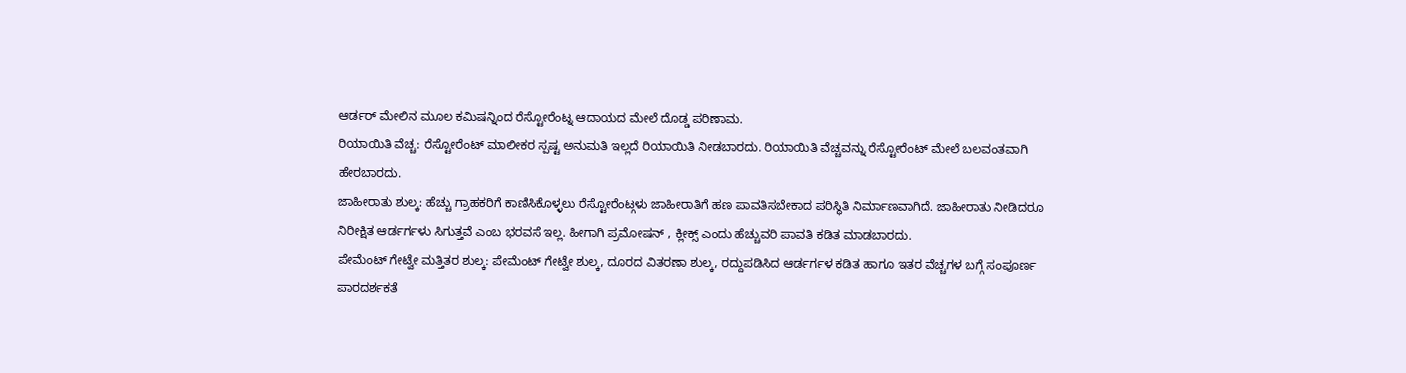ಆರ್ಡರ್ ಮೇಲಿನ ಮೂಲ ಕಮಿಷನ್ನಿಂದ ರೆಸ್ಟೋರೆಂಟ್ನ ಆದಾಯದ ಮೇಲೆ ದೊಡ್ಡ ಪರಿಣಾಮ.
ರಿಯಾಯಿತಿ ವೆಚ್ಚ: ರೆಸ್ಟೋರೆಂಟ್ ಮಾಲೀಕರ ಸ್ಪಷ್ಟ ಅನುಮತಿ ಇಲ್ಲದೆ ರಿಯಾಯಿತಿ ನೀಡಬಾರದು. ರಿಯಾಯಿತಿ ವೆಚ್ಚವನ್ನು ರೆಸ್ಟೋರೆಂಟ್ ಮೇಲೆ ಬಲವಂತವಾಗಿ ಹೇರಬಾರದು.
ಜಾಹೀರಾತು ಶುಲ್ಕ: ಹೆಚ್ಚು ಗ್ರಾಹಕರಿಗೆ ಕಾಣಿಸಿಕೊಳ್ಳಲು ರೆಸ್ಟೋರೆಂಟ್ಗಳು ಜಾಹೀರಾತಿಗೆ ಹಣ ಪಾವತಿಸಬೇಕಾದ ಪರಿಸ್ಥಿತಿ ನಿರ್ಮಾಣವಾಗಿದೆ. ಜಾಹೀರಾತು ನೀಡಿದರೂ ನಿರೀಕ್ಷಿತ ಆರ್ಡರ್ಗಳು ಸಿಗುತ್ತವೆ ಎಂಬ ಭರವಸೆ ಇಲ್ಲ. ಹೀಗಾಗಿ ಪ್ರಮೋಷನ್ , ಕ್ಲೀಕ್ಸ್ ಎಂದು ಹೆಚ್ಚುವರಿ ಪಾವತಿ ಕಡಿತ ಮಾಡಬಾರದು.
ಪೇಮೆಂಟ್ ಗೇಟ್ವೇ ಮತ್ತಿತರ ಶುಲ್ಕ: ಪೇಮೆಂಟ್ ಗೇಟ್ವೇ ಶುಲ್ಕ, ದೂರದ ವಿತರಣಾ ಶುಲ್ಕ, ರದ್ದುಪಡಿಸಿದ ಆರ್ಡರ್ಗಳ ಕಡಿತ ಹಾಗೂ ಇತರ ವೆಚ್ಚಗಳ ಬಗ್ಗೆ ಸಂಪೂರ್ಣ ಪಾರದರ್ಶಕತೆ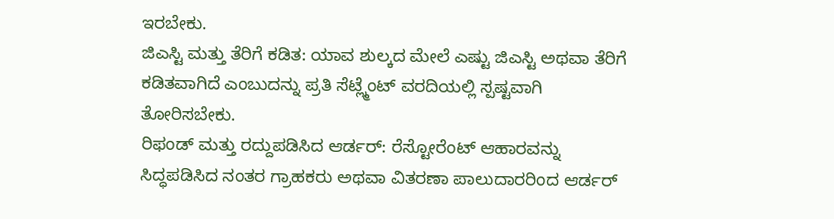ಇರಬೇಕು.
ಜಿಎಸ್ಟಿ ಮತ್ತು ತೆರಿಗೆ ಕಡಿತ: ಯಾವ ಶುಲ್ಕದ ಮೇಲೆ ಎಷ್ಟು ಜಿಎಸ್ಟಿ ಅಥವಾ ತೆರಿಗೆ ಕಡಿತವಾಗಿದೆ ಎಂಬುದನ್ನು ಪ್ರತಿ ಸೆಟ್ಲ್ಮೆಂಟ್ ವರದಿಯಲ್ಲಿ ಸ್ಪಷ್ಟವಾಗಿ ತೋರಿಸಬೇಕು.
ರಿಫಂಡ್ ಮತ್ತು ರದ್ದುಪಡಿಸಿದ ಆರ್ಡರ್: ರೆಸ್ಟೋರೆಂಟ್ ಆಹಾರವನ್ನು ಸಿದ್ಧಪಡಿಸಿದ ನಂತರ ಗ್ರಾಹಕರು ಅಥವಾ ವಿತರಣಾ ಪಾಲುದಾರರಿಂದ ಆರ್ಡರ್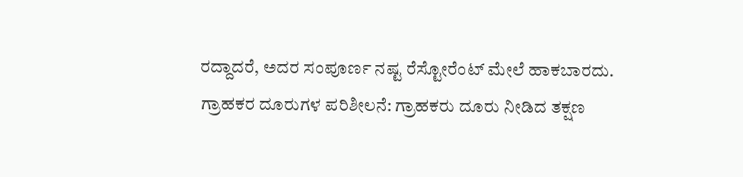ರದ್ದಾದರೆ, ಅದರ ಸಂಪೂರ್ಣ ನಷ್ಟ ರೆಸ್ಟೋರೆಂಟ್ ಮೇಲೆ ಹಾಕಬಾರದು.
ಗ್ರಾಹಕರ ದೂರುಗಳ ಪರಿಶೀಲನೆ: ಗ್ರಾಹಕರು ದೂರು ನೀಡಿದ ತಕ್ಷಣ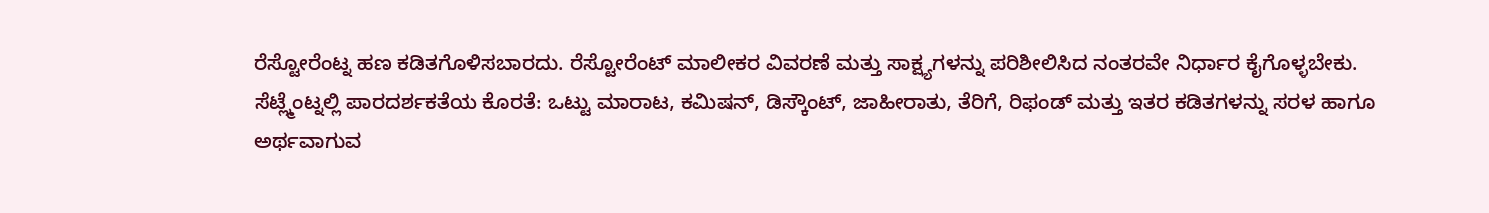ರೆಸ್ಟೋರೆಂಟ್ನ ಹಣ ಕಡಿತಗೊಳಿಸಬಾರದು. ರೆಸ್ಟೋರೆಂಟ್ ಮಾಲೀಕರ ವಿವರಣೆ ಮತ್ತು ಸಾಕ್ಷ್ಯಗಳನ್ನು ಪರಿಶೀಲಿಸಿದ ನಂತರವೇ ನಿರ್ಧಾರ ಕೈಗೊಳ್ಳಬೇಕು.
ಸೆಟ್ಲ್ಮೆಂಟ್ನಲ್ಲಿ ಪಾರದರ್ಶಕತೆಯ ಕೊರತೆ: ಒಟ್ಟು ಮಾರಾಟ, ಕಮಿಷನ್, ಡಿಸ್ಕೌಂಟ್, ಜಾಹೀರಾತು, ತೆರಿಗೆ, ರಿಫಂಡ್ ಮತ್ತು ಇತರ ಕಡಿತಗಳನ್ನು ಸರಳ ಹಾಗೂ ಅರ್ಥವಾಗುವ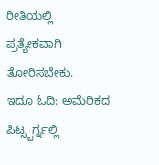ರೀತಿಯಲ್ಲಿ ಪ್ರತ್ಯೇಕವಾಗಿ ತೋರಿಸಬೇಕು.
ಇದೂ ಓದಿ: ಅಮೆರಿಕದ ಪಿಟ್ಸ್ಬರ್ಗ್ನಲ್ಲಿ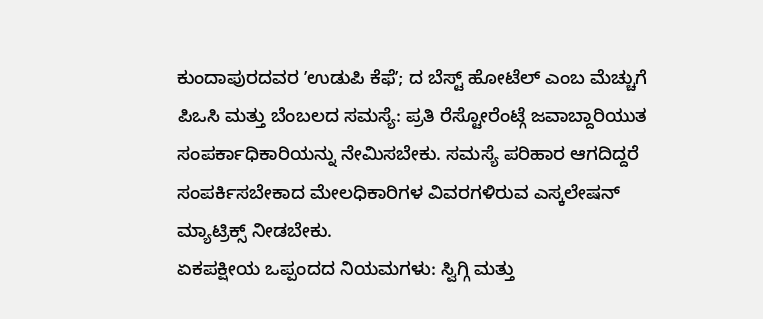ಕುಂದಾಪುರದವರ ʼಉಡುಪಿ ಕೆಫೆʼ; ದ ಬೆಸ್ಟ್ ಹೋಟೆಲ್ ಎಂಬ ಮೆಚ್ಚುಗೆ
ಪಿಒಸಿ ಮತ್ತು ಬೆಂಬಲದ ಸಮಸ್ಯೆ: ಪ್ರತಿ ರೆಸ್ಟೋರೆಂಟ್ಗೆ ಜವಾಬ್ದಾರಿಯುತ ಸಂಪರ್ಕಾಧಿಕಾರಿಯನ್ನು ನೇಮಿಸಬೇಕು. ಸಮಸ್ಯೆ ಪರಿಹಾರ ಆಗದಿದ್ದರೆ ಸಂಪರ್ಕಿಸಬೇಕಾದ ಮೇಲಧಿಕಾರಿಗಳ ವಿವರಗಳಿರುವ ಎಸ್ಕಲೇಷನ್ ಮ್ಯಾಟ್ರಿಕ್ಸ್ ನೀಡಬೇಕು.
ಏಕಪಕ್ಷೀಯ ಒಪ್ಪಂದದ ನಿಯಮಗಳು: ಸ್ವಿಗ್ಗಿ ಮತ್ತು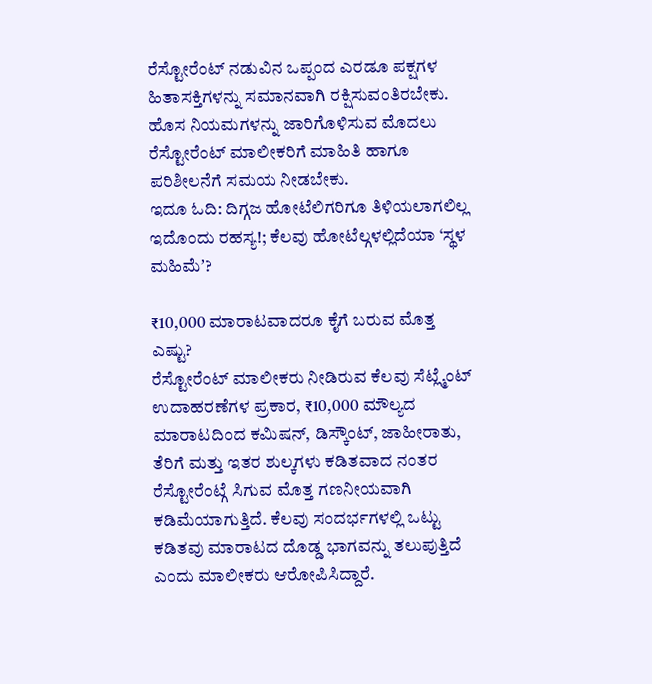ರೆಸ್ಟೋರೆಂಟ್ ನಡುವಿನ ಒಪ್ಪಂದ ಎರಡೂ ಪಕ್ಷಗಳ ಹಿತಾಸಕ್ತಿಗಳನ್ನು ಸಮಾನವಾಗಿ ರಕ್ಷಿಸುವಂತಿರಬೇಕು. ಹೊಸ ನಿಯಮಗಳನ್ನು ಜಾರಿಗೊಳಿಸುವ ಮೊದಲು ರೆಸ್ಟೋರೆಂಟ್ ಮಾಲೀಕರಿಗೆ ಮಾಹಿತಿ ಹಾಗೂ ಪರಿಶೀಲನೆಗೆ ಸಮಯ ನೀಡಬೇಕು.
ಇದೂ ಓದಿ: ದಿಗ್ಗಜ ಹೋಟೆಲಿಗರಿಗೂ ತಿಳಿಯಲಾಗಲಿಲ್ಲ ಇದೊಂದು ರಹಸ್ಯ!; ಕೆಲವು ಹೋಟೆಲ್ಗಳಲ್ಲಿದೆಯಾ ‘ಸ್ಥಳ ಮಹಿಮೆʼ?

₹10,000 ಮಾರಾಟವಾದರೂ ಕೈಗೆ ಬರುವ ಮೊತ್ತ ಎಷ್ಟು?
ರೆಸ್ಟೋರೆಂಟ್ ಮಾಲೀಕರು ನೀಡಿರುವ ಕೆಲವು ಸೆಟ್ಲ್ಮೆಂಟ್ ಉದಾಹರಣೆಗಳ ಪ್ರಕಾರ, ₹10,000 ಮೌಲ್ಯದ ಮಾರಾಟದಿಂದ ಕಮಿಷನ್, ಡಿಸ್ಕೌಂಟ್, ಜಾಹೀರಾತು, ತೆರಿಗೆ ಮತ್ತು ಇತರ ಶುಲ್ಕಗಳು ಕಡಿತವಾದ ನಂತರ ರೆಸ್ಟೋರೆಂಟ್ಗೆ ಸಿಗುವ ಮೊತ್ತ ಗಣನೀಯವಾಗಿ ಕಡಿಮೆಯಾಗುತ್ತಿದೆ. ಕೆಲವು ಸಂದರ್ಭಗಳಲ್ಲಿ ಒಟ್ಟು ಕಡಿತವು ಮಾರಾಟದ ದೊಡ್ಡ ಭಾಗವನ್ನು ತಲುಪುತ್ತಿದೆ ಎಂದು ಮಾಲೀಕರು ಆರೋಪಿಸಿದ್ದಾರೆ.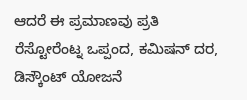ಆದರೆ ಈ ಪ್ರಮಾಣವು ಪ್ರತಿ ರೆಸ್ಟೋರೆಂಟ್ನ ಒಪ್ಪಂದ, ಕಮಿಷನ್ ದರ, ಡಿಸ್ಕೌಂಟ್ ಯೋಜನೆ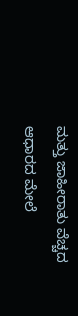ಮತ್ತು ಜಾಹೀರಾತು ವೆಚ್ಚದ ಆಧಾರದ ಮೇಲೆ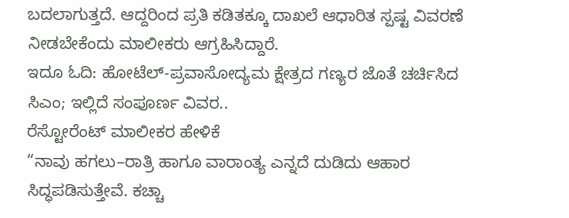ಬದಲಾಗುತ್ತದೆ. ಆದ್ದರಿಂದ ಪ್ರತಿ ಕಡಿತಕ್ಕೂ ದಾಖಲೆ ಆಧಾರಿತ ಸ್ಪಷ್ಟ ವಿವರಣೆ ನೀಡಬೇಕೆಂದು ಮಾಲೀಕರು ಆಗ್ರಹಿಸಿದ್ದಾರೆ.
ಇದೂ ಓದಿ: ಹೋಟೆಲ್-ಪ್ರವಾಸೋದ್ಯಮ ಕ್ಷೇತ್ರದ ಗಣ್ಯರ ಜೊತೆ ಚರ್ಚಿಸಿದ ಸಿಎಂ; ಇಲ್ಲಿದೆ ಸಂಪೂರ್ಣ ವಿವರ..
ರೆಸ್ಟೋರೆಂಟ್ ಮಾಲೀಕರ ಹೇಳಿಕೆ
“ನಾವು ಹಗಲು–ರಾತ್ರಿ ಹಾಗೂ ವಾರಾಂತ್ಯ ಎನ್ನದೆ ದುಡಿದು ಆಹಾರ ಸಿದ್ಧಪಡಿಸುತ್ತೇವೆ. ಕಚ್ಚಾ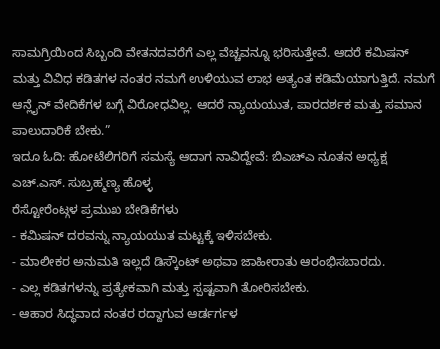ಸಾಮಗ್ರಿಯಿಂದ ಸಿಬ್ಬಂದಿ ವೇತನದವರೆಗೆ ಎಲ್ಲ ವೆಚ್ಚವನ್ನೂ ಭರಿಸುತ್ತೇವೆ. ಆದರೆ ಕಮಿಷನ್ ಮತ್ತು ವಿವಿಧ ಕಡಿತಗಳ ನಂತರ ನಮಗೆ ಉಳಿಯುವ ಲಾಭ ಅತ್ಯಂತ ಕಡಿಮೆಯಾಗುತ್ತಿದೆ. ನಮಗೆ ಆನ್ಲೈನ್ ವೇದಿಕೆಗಳ ಬಗ್ಗೆ ವಿರೋಧವಿಲ್ಲ. ಆದರೆ ನ್ಯಾಯಯುತ, ಪಾರದರ್ಶಕ ಮತ್ತು ಸಮಾನ ಪಾಲುದಾರಿಕೆ ಬೇಕು.”
ಇದೂ ಓದಿ: ಹೋಟೆಲಿಗರಿಗೆ ಸಮಸ್ಯೆ ಆದಾಗ ನಾವಿದ್ದೇವೆ: ಬಿಎಚ್ಎ ನೂತನ ಅಧ್ಯಕ್ಷ ಎಚ್.ಎಸ್. ಸುಬ್ರಹ್ಮಣ್ಯ ಹೊಳ್ಳ
ರೆಸ್ಟೋರೆಂಟ್ಗಳ ಪ್ರಮುಖ ಬೇಡಿಕೆಗಳು
- ಕಮಿಷನ್ ದರವನ್ನು ನ್ಯಾಯಯುತ ಮಟ್ಟಕ್ಕೆ ಇಳಿಸಬೇಕು.
- ಮಾಲೀಕರ ಅನುಮತಿ ಇಲ್ಲದೆ ಡಿಸ್ಕೌಂಟ್ ಅಥವಾ ಜಾಹೀರಾತು ಆರಂಭಿಸಬಾರದು.
- ಎಲ್ಲ ಕಡಿತಗಳನ್ನು ಪ್ರತ್ಯೇಕವಾಗಿ ಮತ್ತು ಸ್ಪಷ್ಟವಾಗಿ ತೋರಿಸಬೇಕು.
- ಆಹಾರ ಸಿದ್ಧವಾದ ನಂತರ ರದ್ದಾಗುವ ಆರ್ಡರ್ಗಳ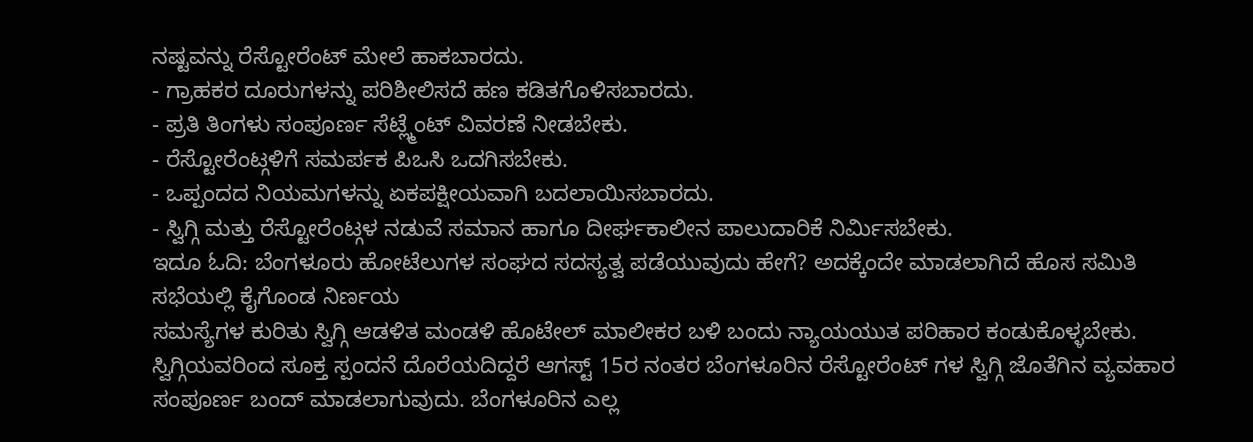ನಷ್ಟವನ್ನು ರೆಸ್ಟೋರೆಂಟ್ ಮೇಲೆ ಹಾಕಬಾರದು.
- ಗ್ರಾಹಕರ ದೂರುಗಳನ್ನು ಪರಿಶೀಲಿಸದೆ ಹಣ ಕಡಿತಗೊಳಿಸಬಾರದು.
- ಪ್ರತಿ ತಿಂಗಳು ಸಂಪೂರ್ಣ ಸೆಟ್ಲ್ಮೆಂಟ್ ವಿವರಣೆ ನೀಡಬೇಕು.
- ರೆಸ್ಟೋರೆಂಟ್ಗಳಿಗೆ ಸಮರ್ಪಕ ಪಿಒಸಿ ಒದಗಿಸಬೇಕು.
- ಒಪ್ಪಂದದ ನಿಯಮಗಳನ್ನು ಏಕಪಕ್ಷೀಯವಾಗಿ ಬದಲಾಯಿಸಬಾರದು.
- ಸ್ವಿಗ್ಗಿ ಮತ್ತು ರೆಸ್ಟೋರೆಂಟ್ಗಳ ನಡುವೆ ಸಮಾನ ಹಾಗೂ ದೀರ್ಘಕಾಲೀನ ಪಾಲುದಾರಿಕೆ ನಿರ್ಮಿಸಬೇಕು.
ಇದೂ ಓದಿ: ಬೆಂಗಳೂರು ಹೋಟೆಲುಗಳ ಸಂಘದ ಸದಸ್ಯತ್ವ ಪಡೆಯುವುದು ಹೇಗೆ? ಅದಕ್ಕೆಂದೇ ಮಾಡಲಾಗಿದೆ ಹೊಸ ಸಮಿತಿ
ಸಭೆಯಲ್ಲಿ ಕೈಗೊಂಡ ನಿರ್ಣಯ
ಸಮಸ್ಯೆಗಳ ಕುರಿತು ಸ್ವಿಗ್ಗಿ ಆಡಳಿತ ಮಂಡಳಿ ಹೊಟೇಲ್ ಮಾಲೀಕರ ಬಳಿ ಬಂದು ನ್ಯಾಯಯುತ ಪರಿಹಾರ ಕಂಡುಕೊಳ್ಳಬೇಕು. ಸ್ವಿಗ್ಗಿಯವರಿಂದ ಸೂಕ್ತ ಸ್ಪಂದನೆ ದೊರೆಯದಿದ್ದರೆ ಆಗಸ್ಟ್ 15ರ ನಂತರ ಬೆಂಗಳೂರಿನ ರೆಸ್ಟೋರೆಂಟ್ ಗಳ ಸ್ವಿಗ್ಗಿ ಜೊತೆಗಿನ ವ್ಯವಹಾರ ಸಂಪೂರ್ಣ ಬಂದ್ ಮಾಡಲಾಗುವುದು. ಬೆಂಗಳೂರಿನ ಎಲ್ಲ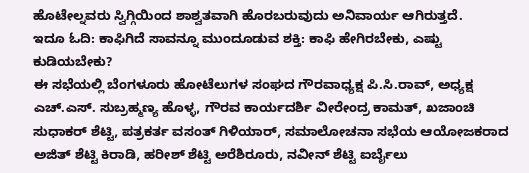ಹೊಟೇಲ್ನವರು ಸ್ವಿಗ್ಗಿಯಿಂದ ಶಾಶ್ವತವಾಗಿ ಹೊರಬರುವುದು ಅನಿವಾರ್ಯ ಆಗಿರುತ್ತದೆ.
ಇದೂ ಓದಿ: ಕಾಫಿಗಿದೆ ಸಾವನ್ನೂ ಮುಂದೂಡುವ ಶಕ್ತಿ: ಕಾಫಿ ಹೇಗಿರಬೇಕು, ಎಷ್ಟು ಕುಡಿಯಬೇಕು?
ಈ ಸಭೆಯಲ್ಲಿ ಬೆಂಗಳೂರು ಹೋಟೆಲುಗಳ ಸಂಘದ ಗೌರವಾಧ್ಯಕ್ಷ ಪಿ.ಸಿ.ರಾವ್, ಅಧ್ಯಕ್ಷ ಎಚ್.ಎಸ್. ಸುಬ್ರಹ್ಮಣ್ಯ ಹೊಳ್ಳ, ಗೌರವ ಕಾರ್ಯದರ್ಶಿ ವೀರೇಂದ್ರ ಕಾಮತ್, ಖಜಾಂಚಿ ಸುಧಾಕರ್ ಶೆಟ್ಟಿ, ಪತ್ರಕರ್ತ ವಸಂತ್ ಗಿಳಿಯಾರ್, ಸಮಾಲೋಚನಾ ಸಭೆಯ ಆಯೋಜಕರಾದ ಅಜಿತ್ ಶೆಟ್ಟಿ ಕಿರಾಡಿ, ಹರೀಶ್ ಶೆಟ್ಟಿ ಅರೆಶಿರೂರು, ನವೀನ್ ಶೆಟ್ಟಿ ಐರ್ಬೈಲು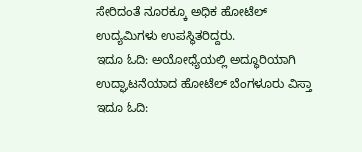ಸೇರಿದಂತೆ ನೂರಕ್ಕೂ ಅಧಿಕ ಹೋಟೆಲ್ ಉದ್ಯಮಿಗಳು ಉಪಸ್ಥಿತರಿದ್ದರು.
ಇದೂ ಓದಿ: ಅಯೋಧ್ಯೆಯಲ್ಲಿ ಅದ್ಧೂರಿಯಾಗಿ ಉದ್ಘಾಟನೆಯಾದ ಹೋಟೆಲ್ ಬೆಂಗಳೂರು ವಿಸ್ತಾ
ಇದೂ ಓದಿ: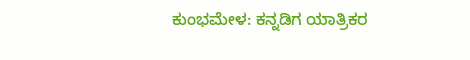ಕುಂಭಮೇಳ: ಕನ್ನಡಿಗ ಯಾತ್ರಿಕರ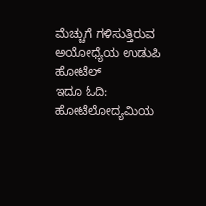ಮೆಚ್ಚುಗೆ ಗಳಿಸುತ್ತಿರುವ ಅಯೋಧ್ಯೆಯ ಉಡುಪಿ ಹೋಟೆಲ್
ಇದೂ ಓದಿ: ಹೋಟೆಲೋದ್ಯಮಿಯ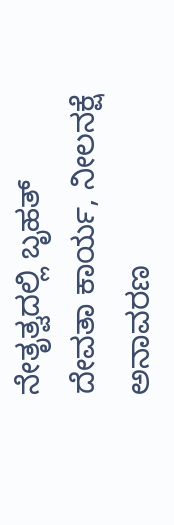ನೇತೃತ್ವದಲ್ಲಿ ಬೃಹತ್ ದೇವತಾ ಕಾರ್ಯ, ನೀಲನಕ್ಷೆ ಅನಾವರಣ